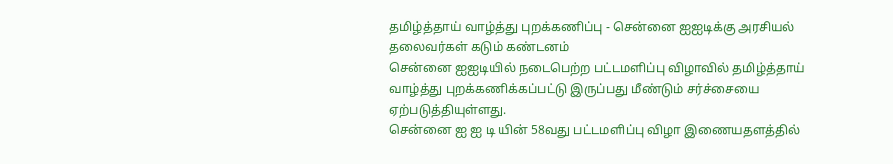தமிழ்த்தாய் வாழ்த்து புறக்கணிப்பு - சென்னை ஐஐடிக்கு அரசியல் தலைவர்கள் கடும் கண்டனம்
சென்னை ஐஐடியில் நடைபெற்ற பட்டமளிப்பு விழாவில் தமிழ்த்தாய் வாழ்த்து புறக்கணிக்கப்பட்டு இருப்பது மீண்டும் சர்ச்சையை ஏற்படுத்தியுள்ளது.
சென்னை ஐ ஐ டி யின் 58வது பட்டமளிப்பு விழா இணையதளத்தில்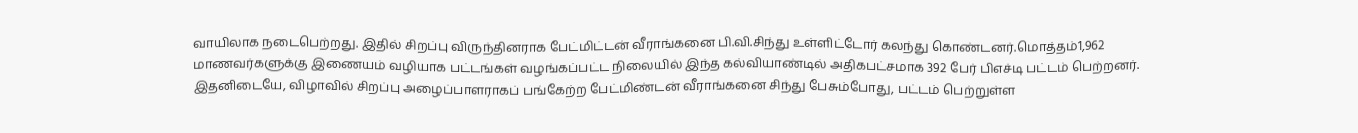வாயிலாக நடைபெற்றது. இதில் சிறப்பு விருந்தினராக பேட்மிட்டன் வீராங்கனை பி.வி.சிந்து உள்ளிட்டோர் கலந்து கொண்டனர்.மொத்தம்1,962 மாணவர்களுக்கு இணையம் வழியாக பட்டங்கள் வழங்கப்பட்ட நிலையில் இந்த கல்வியாண்டில் அதிகபட்சமாக 392 பேர் பிஎச்டி பட்டம் பெற்றனர்.
இதனிடையே, விழாவில் சிறப்பு அழைப்பாளராகப் பங்கேற்ற பேட்மிண்டன் வீராங்கனை சிந்து பேசும்போது, பட்டம் பெற்றுள்ள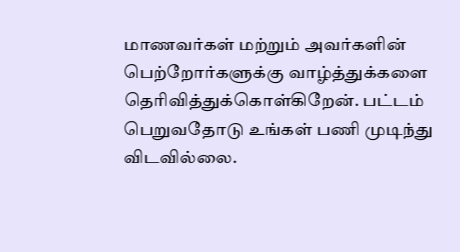மாணவர்கள் மற்றும் அவர்களின் பெற்றோர்களுக்கு வாழ்த்துக்களை தெரிவித்துக்கொள்கிறேன். பட்டம் பெறுவதோடு உங்கள் பணி முடிந்து விடவில்லை.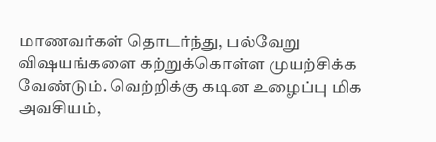மாணவர்கள் தொடர்ந்து, பல்வேறு விஷயங்களை கற்றுக்கொள்ள முயற்சிக்க வேண்டும். வெற்றிக்கு கடின உழைப்பு மிக அவசியம்,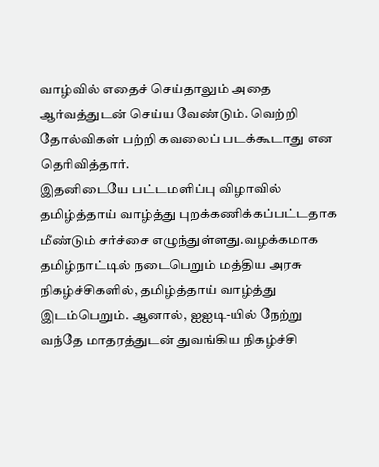வாழ்வில் எதைச் செய்தாலும் அதை ஆர்வத்துடன் செய்ய வேண்டும். வெற்றி தோல்விகள் பற்றி கவலைப் படக்கூடாது என தெரிவித்தார்.
இதனிடையே பட்டமளிப்பு விழாவில் தமிழ்த்தாய் வாழ்த்து புறக்கணிக்கப்பட்டதாக மீண்டும் சர்ச்சை எழுந்துள்ளது.வழக்கமாக தமிழ்நாட்டில் நடைபெறும் மத்திய அரசு நிகழ்ச்சிகளில், தமிழ்த்தாய் வாழ்த்து இடம்பெறும். ஆனால், ஐஐடி-யில் நேற்று வந்தே மாதரத்துடன் துவங்கிய நிகழ்ச்சி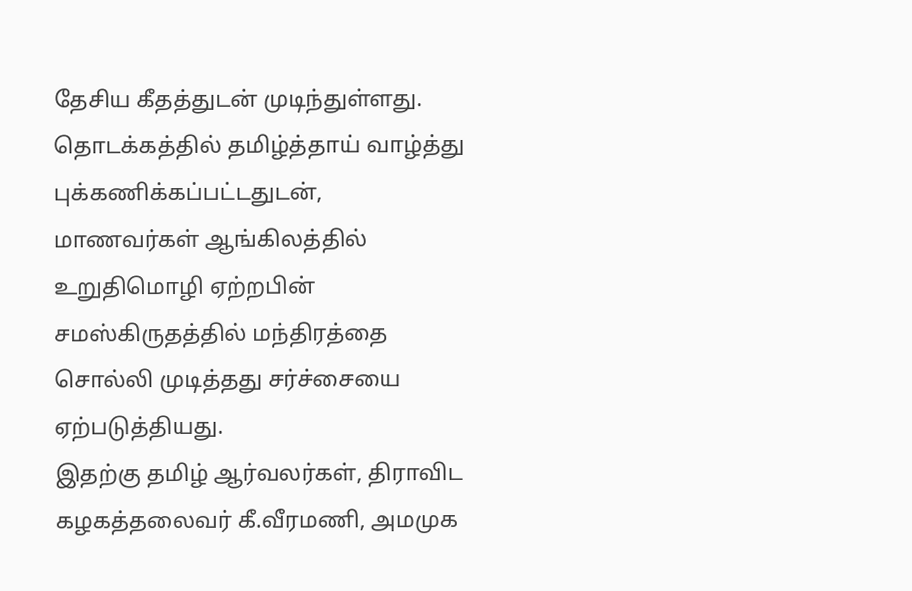தேசிய கீதத்துடன் முடிந்துள்ளது. தொடக்கத்தில் தமிழ்த்தாய் வாழ்த்து புக்கணிக்கப்பட்டதுடன், மாணவர்கள் ஆங்கிலத்தில் உறுதிமொழி ஏற்றபின் சமஸ்கிருதத்தில் மந்திரத்தை சொல்லி முடித்தது சர்ச்சையை ஏற்படுத்தியது.
இதற்கு தமிழ் ஆர்வலர்கள், திராவிட கழகத்தலைவர் கீ.வீரமணி, அமமுக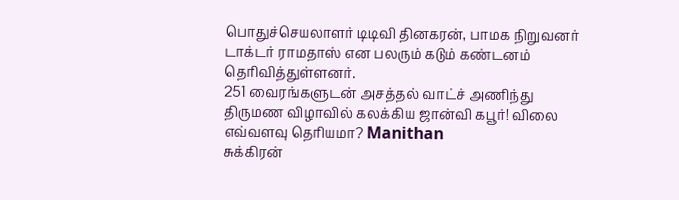பொதுச்செயலாளர் டிடிவி தினகரன், பாமக நிறுவனர் டாக்டர் ராமதாஸ் என பலரும் கடும் கண்டனம் தெரிவித்துள்ளனர்.
251 வைரங்களுடன் அசத்தல் வாட்ச் அணிந்து திருமண விழாவில் கலக்கிய ஜான்வி கபூர்! விலை எவ்வளவு தெரியமா? Manithan
சுக்கிரன்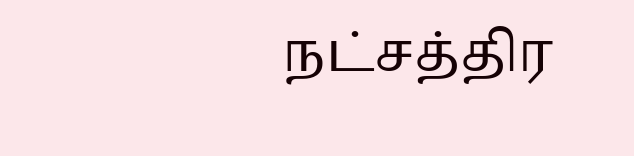நட்சத்திர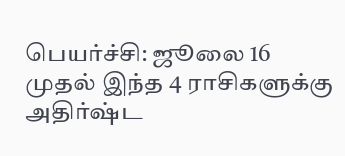பெயர்ச்சி: ஜூலை 16 முதல் இந்த 4 ராசிகளுக்கு அதிர்ஷ்ட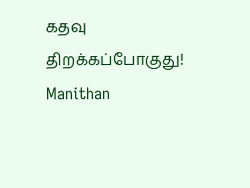கதவு திறக்கப்போகுது! Manithan